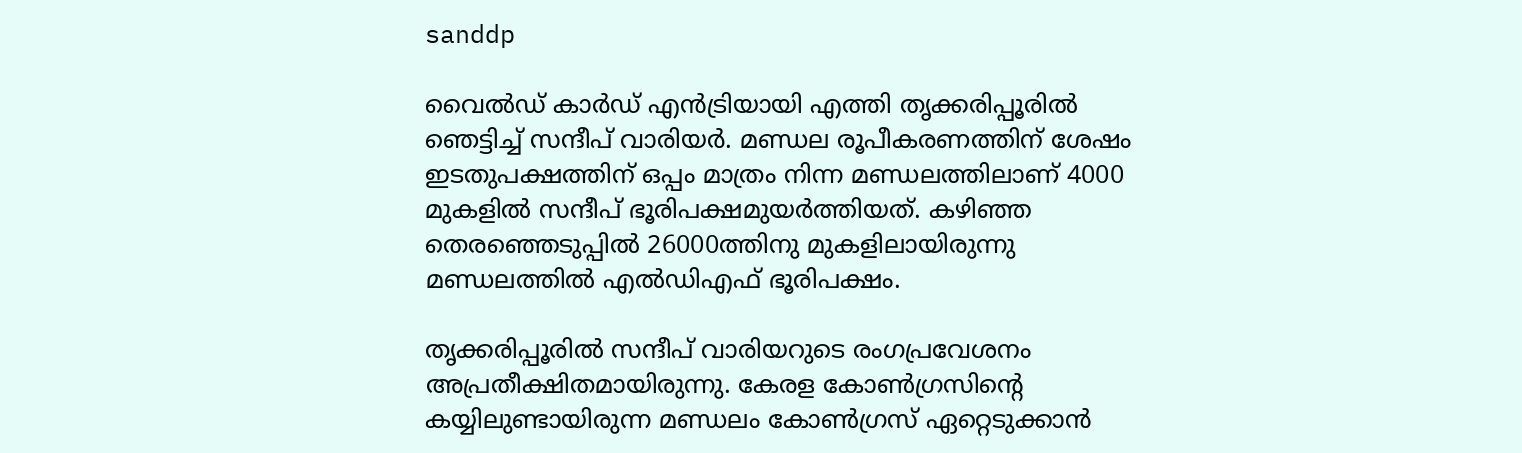sanddp

വൈൽഡ് കാർഡ് എൻട്രിയായി എത്തി തൃക്കരിപ്പൂരിൽ ഞെട്ടിച്ച് സന്ദീപ് വാരിയർ. മണ്ഡല രൂപീകരണത്തിന് ശേഷം ഇടതുപക്ഷത്തിന് ഒപ്പം മാത്രം നിന്ന മണ്ഡലത്തിലാണ് 4000 മുകളിൽ സന്ദീപ് ഭൂരിപക്ഷമുയർത്തിയത്. കഴിഞ്ഞ തെരഞ്ഞെടുപ്പിൽ 26000ത്തിനു മുകളിലായിരുന്നു മണ്ഡലത്തിൽ എൽഡിഎഫ് ഭൂരിപക്ഷം.

തൃക്കരിപ്പൂരിൽ സന്ദീപ് വാരിയറുടെ രംഗപ്രവേശനം അപ്രതീക്ഷിതമായിരുന്നു. കേരള കോൺഗ്രസിന്റെ കയ്യിലുണ്ടായിരുന്ന മണ്ഡലം കോൺഗ്രസ് ഏറ്റെടുക്കാൻ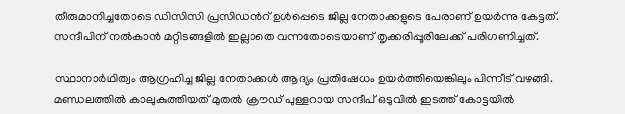തീരുമാനിച്ചതോടെ ഡിസിസി പ്രസിഡൻറ് ഉൾപ്പെടെ ജില്ല നേതാക്കളുടെ പേരാണ് ഉയർന്നു കേട്ടത്. സന്ദീപിന് നൽകാൻ മറ്റിടങ്ങളിൽ ഇല്ലാതെ വന്നതോടെയാണ് തൃക്കരിപ്പൂരിലേക്ക് പരിഗണിച്ചത്.

സ്ഥാനാർഥിത്വം ആഗ്രഹിച്ച ജില്ല നേതാക്കൾ ആദ്യം പ്രതിഷേധം ഉയർത്തിയെങ്കിലും പിന്നീട് വഴങ്ങി. മണ്ഡലത്തിൽ കാലുകുത്തിയത് മുതൽ ക്രൗഡ് പുള്ളറായ സന്ദീപ് ഒടുവിൽ ഇടത്ത് കോട്ടയിൽ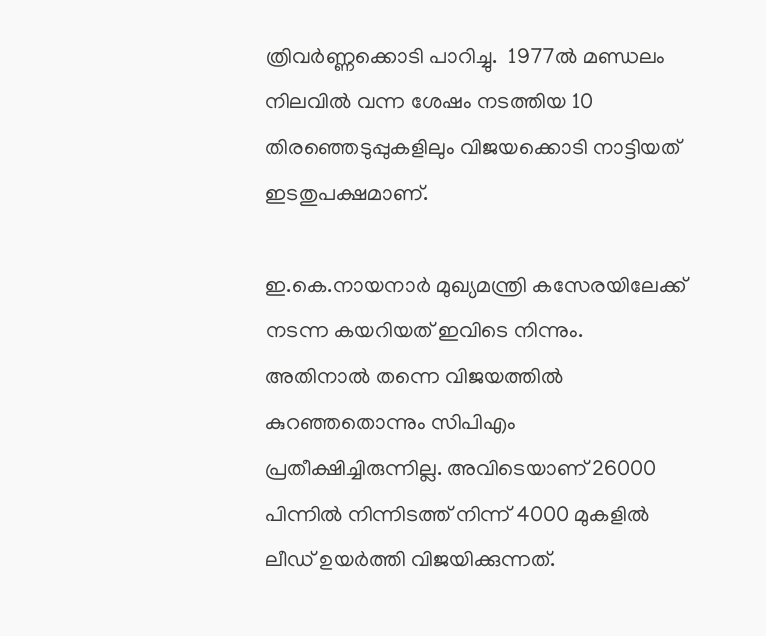ത്രിവർണ്ണക്കൊടി പാറിച്ചു.  1977ൽ മണ്ഡലം നിലവിൽ വന്ന ശേഷം നടത്തിയ 10 തിരഞ്ഞെടുപ്പുകളിലും വിജയക്കൊടി നാട്ടിയത് ഇടതുപക്ഷമാണ്.

ഇ.കെ.നായനാർ മുഖ്യമന്ത്രി കസേരയിലേക്ക് നടന്ന കയറിയത് ഇവിടെ നിന്നും. അതിനാൽ തന്നെ വിജയത്തിൽ കുറഞ്ഞതൊന്നും സിപിഎം പ്രതീക്ഷിച്ചിരുന്നില്ല. അവിടെയാണ് 26000 പിന്നിൽ നിന്നിടത്ത് നിന്ന് 4000 മുകളിൽ ലീഡ് ഉയർത്തി വിജയിക്കുന്നത്.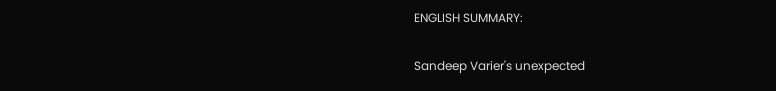ENGLISH SUMMARY:

Sandeep Varier's unexpected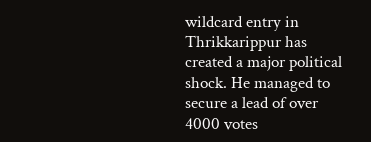wildcard entry in Thrikkarippur has created a major political shock. He managed to secure a lead of over 4000 votes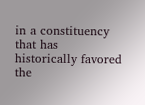in a constituency that has historically favored the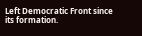Left Democratic Front since its formation.